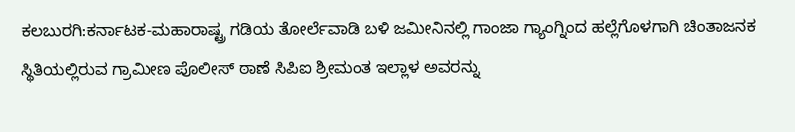ಕಲಬುರಗಿ:ಕರ್ನಾಟಕ-ಮಹಾರಾಷ್ಟ್ರ ಗಡಿಯ ತೋರ್ಲೆವಾಡಿ ಬಳಿ ಜಮೀನಿನಲ್ಲಿ ಗಾಂಜಾ ಗ್ಯಾಂಗ್ನಿಂದ ಹಲ್ಲೆಗೊಳಗಾಗಿ ಚಿಂತಾಜನಕ ಸ್ಥಿತಿಯಲ್ಲಿರುವ ಗ್ರಾಮೀಣ ಪೊಲೀಸ್ ಠಾಣೆ ಸಿಪಿಐ ಶ್ರೀಮಂತ ಇಲ್ಲಾಳ ಅವರನ್ನು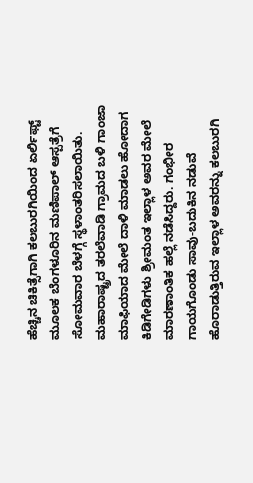ಹೆಚ್ಚಿನ ಚಿಕಿತ್ಸೆಗಾಗಿ ಕಲಬುರಗಿಯಿಂದ ಏರ್ಲಿಫ್ಟ್ ಮೂಲಕ ಬೆಂಗಳೂರಿನ ಮಣಿಪಾಲ್ ಆಸ್ಪತ್ರೆಗೆ ಸೋಮವಾರ ಬೆಳಗ್ಗೆ ಸ್ಥಳಾಂತರಿಸಲಾಯಿತು.
ಮಹಾರಾಷ್ಟ್ರದ ತರಲೆವಾಡಿ ಗ್ರಾಮದ ಬಳಿ ಗಾಂಜಾ ಮಾಫಿಯಾದ ಮೇಲೆ ದಾಳಿ ಮಾಡಲು ಹೋದಾಗ ಕಿಡಿಗೇಡಿಗಳು ಶ್ರೀಮಂತ ಇಲ್ಲಾಳ ಅವರ ಮೇಲೆ ಮಾರಣಾಂತಿಕ ಹಲ್ಲೆ ನಡೆಸಿದ್ದರು. ಗಂಭೀರ ಗಾಯಗೊಂಡು ಸಾವು-ಬದುಕಿನ ನಡುವೆ ಹೊರಾಡುತ್ತಿರುವ ಇಲ್ಲಾಳ ಅವರನ್ನು ಕಲಬುರಗಿ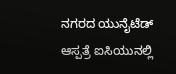ನಗರದ ಯುನೈಟೆಡ್ ಆಸ್ಪತ್ರೆ ಐಸಿಯುನಲ್ಲಿ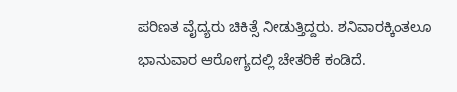ಪರಿಣತ ವೈದ್ಯರು ಚಿಕಿತ್ಸೆ ನೀಡುತ್ತಿದ್ದರು. ಶನಿವಾರಕ್ಕಿಂತಲೂ ಭಾನುವಾರ ಆರೋಗ್ಯದಲ್ಲಿ ಚೇತರಿಕೆ ಕಂಡಿದೆ.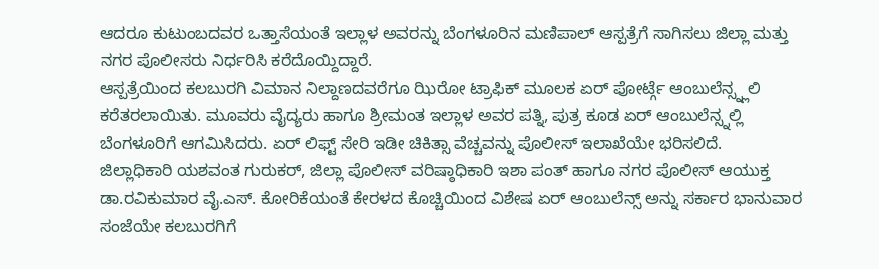ಆದರೂ ಕುಟುಂಬದವರ ಒತ್ತಾಸೆಯಂತೆ ಇಲ್ಲಾಳ ಅವರನ್ನು ಬೆಂಗಳೂರಿನ ಮಣಿಪಾಲ್ ಆಸ್ಪತ್ರೆಗೆ ಸಾಗಿಸಲು ಜಿಲ್ಲಾ ಮತ್ತು ನಗರ ಪೊಲೀಸರು ನಿರ್ಧರಿಸಿ ಕರೆದೊಯ್ದಿದ್ದಾರೆ.
ಆಸ್ಪತ್ರೆಯಿಂದ ಕಲಬುರಗಿ ವಿಮಾನ ನಿಲ್ದಾಣದವರೆಗೂ ಝಿರೋ ಟ್ರಾಫಿಕ್ ಮೂಲಕ ಏರ್ ಪೋರ್ಟ್ಗೆ ಆಂಬುಲೆನ್ಸ್ನ್ಲಲಿ ಕರೆತರಲಾಯಿತು. ಮೂವರು ವೈದ್ಯರು ಹಾಗೂ ಶ್ರೀಮಂತ ಇಲ್ಲಾಳ ಅವರ ಪತ್ನಿ, ಪುತ್ರ ಕೂಡ ಏರ್ ಆಂಬುಲೆನ್ಸ್ನಲ್ಲಿ ಬೆಂಗಳೂರಿಗೆ ಆಗಮಿಸಿದರು. ಏರ್ ಲಿಫ್ಟ್ ಸೇರಿ ಇಡೀ ಚಿಕಿತ್ಸಾ ವೆಚ್ಚವನ್ನು ಪೊಲೀಸ್ ಇಲಾಖೆಯೇ ಭರಿಸಲಿದೆ.
ಜಿಲ್ಲಾಧಿಕಾರಿ ಯಶವಂತ ಗುರುಕರ್, ಜಿಲ್ಲಾ ಪೊಲೀಸ್ ವರಿಷ್ಠಾಧಿಕಾರಿ ಇಶಾ ಪಂತ್ ಹಾಗೂ ನಗರ ಪೊಲೀಸ್ ಆಯುಕ್ತ ಡಾ.ರವಿಕುಮಾರ ವೈ.ಎಸ್. ಕೋರಿಕೆಯಂತೆ ಕೇರಳದ ಕೊಚ್ಚಿಯಿಂದ ವಿಶೇಷ ಏರ್ ಆಂಬುಲೆನ್ಸ್ ಅನ್ನು ಸರ್ಕಾರ ಭಾನುವಾರ ಸಂಜೆಯೇ ಕಲಬುರಗಿಗೆ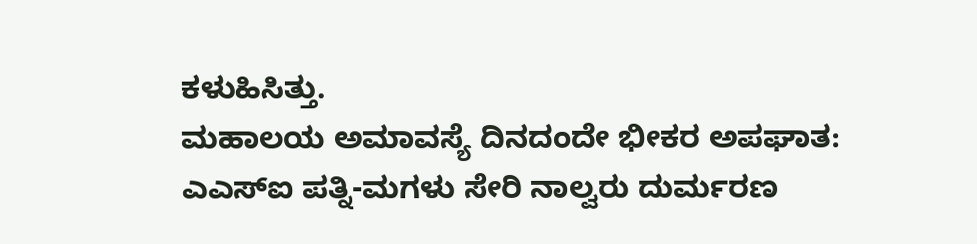ಕಳುಹಿಸಿತ್ತು.
ಮಹಾಲಯ ಅಮಾವಸ್ಯೆ ದಿನದಂದೇ ಭೀಕರ ಅಪಘಾತ: ಎಎಸ್ಐ ಪತ್ನಿ-ಮಗಳು ಸೇರಿ ನಾಲ್ವರು ದುರ್ಮರಣ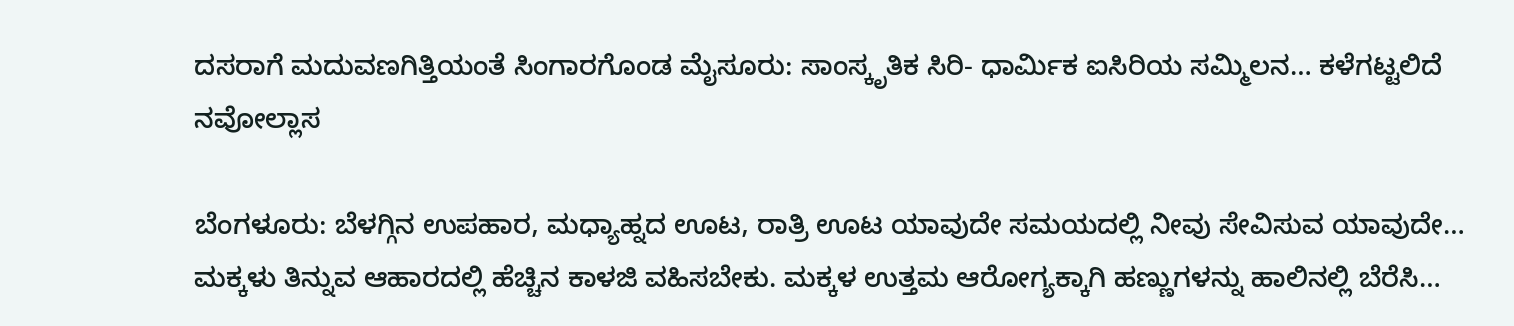ದಸರಾಗೆ ಮದುವಣಗಿತ್ತಿಯಂತೆ ಸಿಂಗಾರಗೊಂಡ ಮೈಸೂರು: ಸಾಂಸ್ಕೃತಿಕ ಸಿರಿ- ಧಾರ್ಮಿಕ ಐಸಿರಿಯ ಸಮ್ಮಿಲನ… ಕಳೆಗಟ್ಟಲಿದೆ ನವೋಲ್ಲಾಸ

ಬೆಂಗಳೂರು: ಬೆಳಗ್ಗಿನ ಉಪಹಾರ, ಮಧ್ಯಾಹ್ನದ ಊಟ, ರಾತ್ರಿ ಊಟ ಯಾವುದೇ ಸಮಯದಲ್ಲಿ ನೀವು ಸೇವಿಸುವ ಯಾವುದೇ…
ಮಕ್ಕಳು ತಿನ್ನುವ ಆಹಾರದಲ್ಲಿ ಹೆಚ್ಚಿನ ಕಾಳಜಿ ವಹಿಸಬೇಕು. ಮಕ್ಕಳ ಉತ್ತಮ ಆರೋಗ್ಯಕ್ಕಾಗಿ ಹಣ್ಣುಗಳನ್ನು ಹಾಲಿನಲ್ಲಿ ಬೆರೆಸಿ…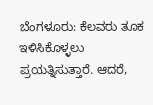ಬೆಂಗಳೂರು: ಕೆಲವರು ತೂಕ ಇಳಿಸಿಕೊಳ್ಳಲು ಪ್ರಯತ್ನಿಸುತ್ತಾರೆ. ಆದರೆ,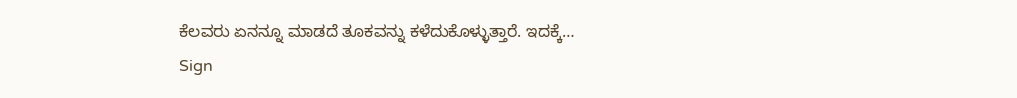ಕೆಲವರು ಏನನ್ನೂ ಮಾಡದೆ ತೂಕವನ್ನು ಕಳೆದುಕೊಳ್ಳುತ್ತಾರೆ. ಇದಕ್ಕೆ…
Sign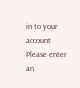in to your account
Please enter an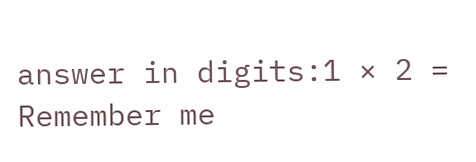answer in digits:1 × 2 =
Remember me